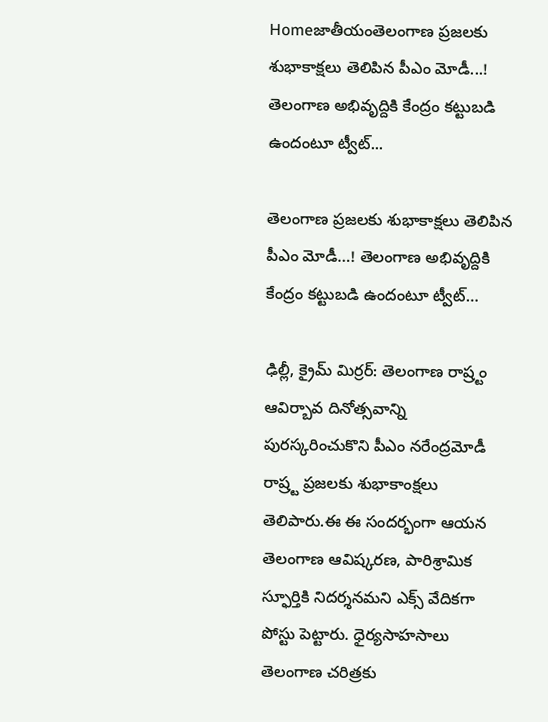Homeజాతీయంతెలంగాణ ప్ర‌జ‌ల‌కు శుభాకాక్ష‌లు తెలిపిన పీఎం మోడీ...! తెలంగాణ అభివృద్దికి కేంద్రం క‌ట్టుబ‌డి ఉందంటూ ట్వీట్‌...

తెలంగాణ ప్ర‌జ‌ల‌కు శుభాకాక్ష‌లు తెలిపిన పీఎం మోడీ…! తెలంగాణ అభివృద్దికి కేంద్రం క‌ట్టుబ‌డి ఉందంటూ ట్వీట్‌…

ఢిల్లీ, క్రైమ్ మిర్ర‌ర్‌: తెలంగాణ రాష్ర్టం ఆవిర్బావ దినోత్స‌వాన్ని పుర‌స్క‌రించుకొని పీఎం న‌రేంద్ర‌మోడీ రాష్ర్ట ప్ర‌జ‌ల‌కు శుభాకాంక్ష‌లు తెలిపారు.ఈ ఈ సంద‌ర్భంగా ఆయ‌న తెలంగాణ ఆవిష్కరణ, పారిశ్రామిక స్ఫూర్తికి నిదర్శనమని ఎక్స్ వేదిక‌గా పోస్టు పెట్టారు. ధైర్యసాహసాలు తెలంగాణ చరిత్రకు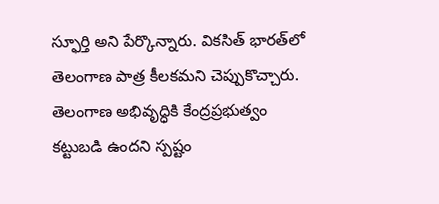స్ఫూర్తి అని పేర్కొన్నారు. వికసిత్ భారత్‌లో తెలంగాణ పాత్ర కీలకమని చెప్పుకొచ్చారు. తెలంగాణ అభివృద్ధికి కేంద్రప్రభుత్వం కట్టుబడి ఉందని స్పష్టం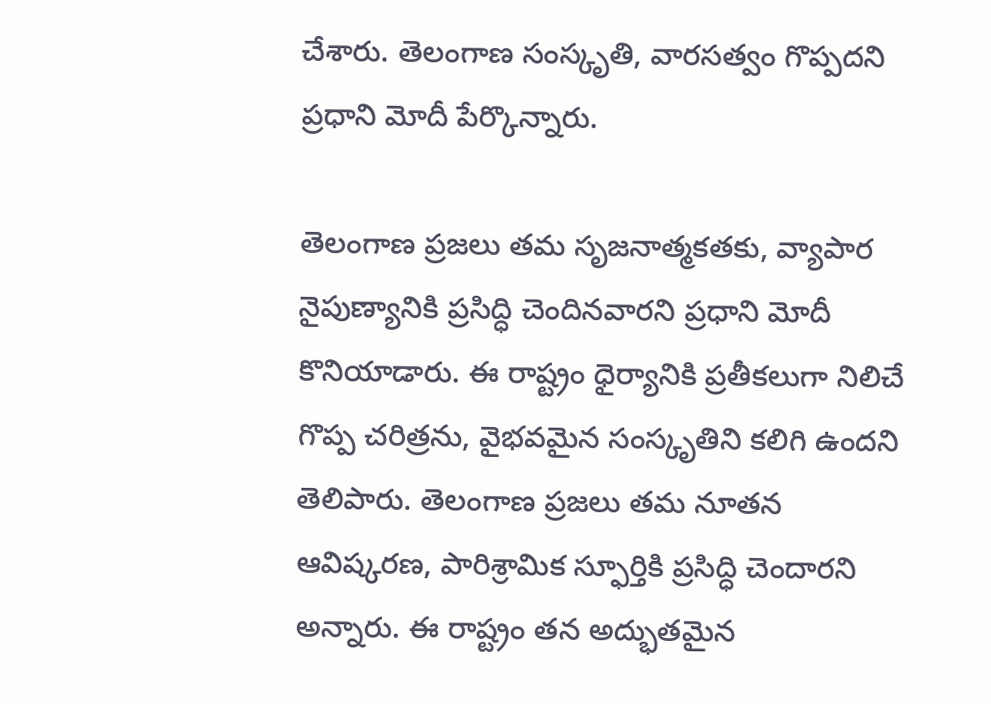చేశారు. తెలంగాణ సంస్కృతి, వారసత్వం గొప్పదని ప్రధాని మోదీ పేర్కొన్నారు.

తెలంగాణ ప్రజలు తమ సృజనాత్మకతకు, వ్యాపార నైపుణ్యానికి ప్రసిద్ధి చెందినవారని ప్రధాని మోదీ కొనియాడారు. ఈ రాష్ట్రం ధైర్యానికి ప్రతీకలుగా నిలిచే గొప్ప చరిత్రను, వైభవమైన సంస్కృతిని కలిగి ఉందని తెలిపారు. తెలంగాణ ప్రజలు తమ నూతన ఆవిష్కరణ, పారిశ్రామిక స్ఫూర్తికి ప్రసిద్ధి చెందారని అన్నారు. ఈ రాష్ట్రం తన అద్భుతమైన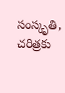సంస్కృతి, చరిత్రకు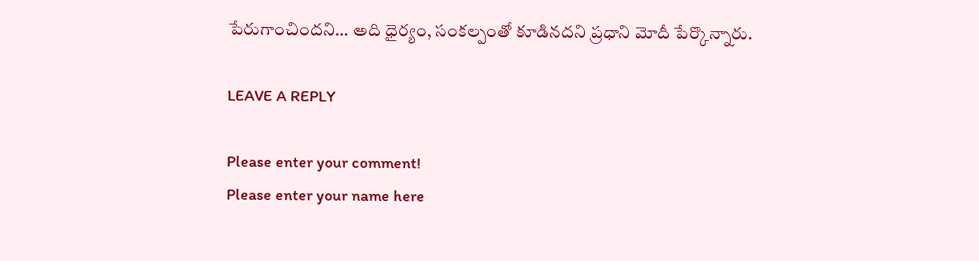పేరుగాంచిందని… అది ధైర్యం, సంకల్పంతో కూడినదని ప్రధాని మోదీ పేర్కొన్నారు.

LEAVE A REPLY

Please enter your comment!
Please enter your name here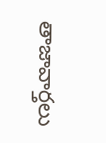తాజావార్తలు